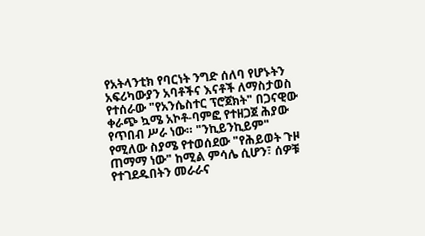የአትላንቲክ የባርነት ንግድ ሰለባ የሆኑትን አፍሪካውያን አባቶችና እናቶች ለማስታወስ የተሰራው "የአንሴስተር ፕሮጀክት" በጋናዊው ቀራጭ ኳሜ አኮቶ-ባምፎ የተዘጋጀ ሕያው የጥበብ ሥራ ነው። "ንኪይንኪይም" የሚለው ስያሜ የተወሰደው "የሕይወት ጉዞ ጠማማ ነው" ከሚል ምሳሌ ሲሆን፣ ሰዎቹ የተገደዱበትን መራራና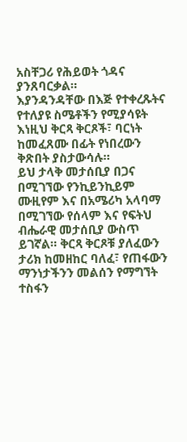አስቸጋሪ የሕይወት ጎዳና ያንጸባርቃል።
እያንዳንዳቸው በእጅ የተቀረጹትና የተለያዩ ስሜቶችን የሚያሳዩት እነዚህ ቅርጻ ቅርጾች፣ ባርነት ከመፈጸሙ በፊት የነበረውን ቅጽበት ያስታውሳሉ።
ይህ ታላቅ መታሰቢያ በጋና በሚገኘው የንኪይንኪይም ሙዚየም እና በአሜሪካ አላባማ በሚገኘው የሰላም እና የፍትህ ብሔራዊ መታሰቢያ ውስጥ ይገኛል። ቅርጻ ቅርጾቹ ያለፈውን ታሪክ ከመዘከር ባለፈ፣ የጠፋውን ማንነታችንን መልሰን የማግኘት ተስፋን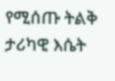የሚሰጡ ትልቅ ታሪካዊ እሴት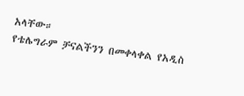አላቸው።
የቴሌግራም ቻናልችንን በመቀላቀል የአዲስ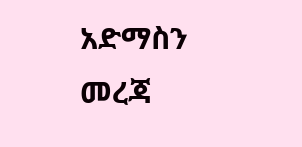አድማስን መረጃ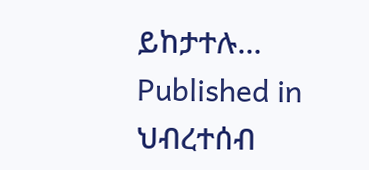ይከታተሉ…
Published in
ህብረተሰብ